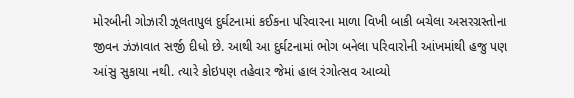મોરબીની ગોઝારી ઝૂલતાપુલ દુર્ઘટનામાં કઈકના પરિવારના માળા વિખી બાકી બચેલા અસરગ્રસ્તોના જીવન ઝંઝાવાત સર્જી દીધો છે. આથી આ દુર્ઘટનામાં ભોગ બનેલા પરિવારોની આંખમાંથી હજુ પણ આંસુ સુકાયા નથી. ત્યારે કોઇપણ તહેવાર જેમાં હાલ રંગોત્સવ આવ્યો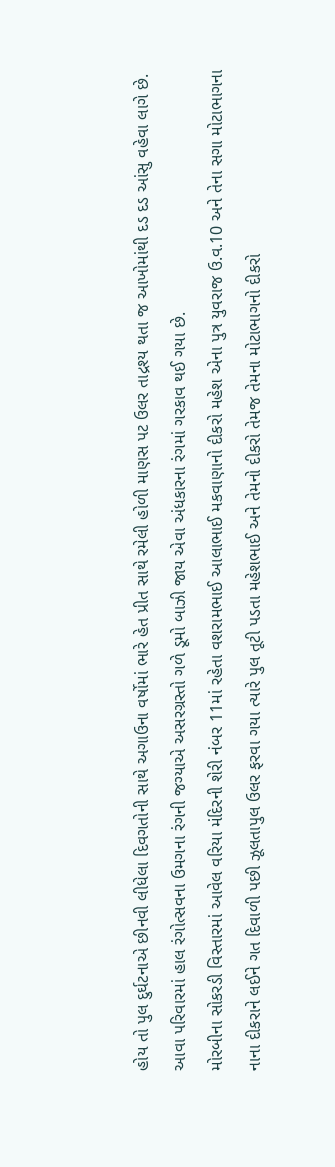હોય તો પુલ દુર્ઘટનાએ છીનવી લીધેલા દિવગતોની સાથે અગાઉના વર્ષોમાં ભારે હેત પ્રીત સાથે રમેલી હોળી માણસ પટ ઉલર તાદ્રશ્ય થતા જ આખોમાંથી દડ દડ આંસુ વહેવા લાગે છે. આવા પરિવારમાં હાલ રંગોત્સવના ઉમગના રંગની જગ્યાએ અસરગ્રસ્તો ગળે ડૂમો બાઝી જાય એવા અંધકારના રંગમાં ગરકાવ થઈ ગયા છે.
મોરબીના સોકરડી વિસ્તારમાં આવેલ વરિયા મંદિરની શેરી નંબર 11માં રહેતા વશરામભાઈ આલાભાઈ મકવાણાનો દીકરો મહેશ એના પુત્ર યુવરાજ ઉ.વ.10 અને તેના સગા મોટાભાગના નાના દીકરાને લઈને ગત દિવાળી પછી ઝૂલતાપુલ ઉલર ફરવા ગયા ત્યારે પુલ તૂટી પડતા મહેશભાઈ અને તેમનો દીકરો તેમજ તેમના મોટાભાગનો દીકરો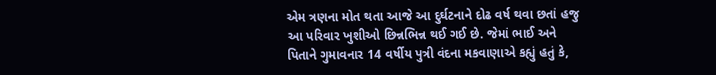એમ ત્રણના મોત થતા આજે આ દુર્ઘટનાને દોઢ વર્ષ થવા છતાં હજુ આ પરિવાર ખુશીઓ છિન્નભિન્ન થઈ ગઈ છે. જેમાં ભાઈ અને પિતાને ગુમાવનાર 14 વર્ષીય પુત્રી વંદના મકવાણાએ કહ્યું હતું કે,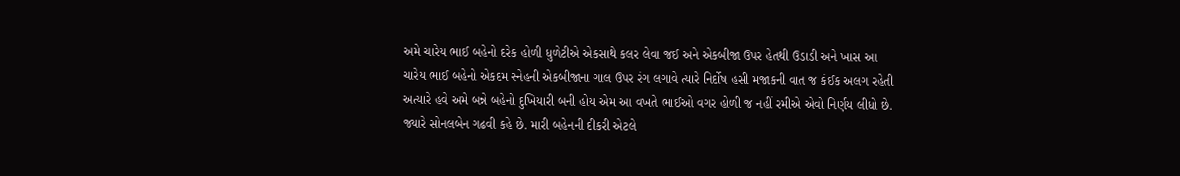અમે ચારેય ભાઈ બહેનો દરેક હોળી ધુળેટીએ એકસાથે કલર લેવા જઈ અને એકબીજા ઉપર હેતથી ઉડાડી અને ખાસ આ ચારેય ભાઈ બહેનો એકદમ સ્નેહની એકબીજાના ગાલ ઉપર રંગ લગાવે ત્યારે નિર્દોષ હસી મજાકની વાત જ કંઈક અલગ રહેતી અત્યારે હવે અમે બન્ને બહેનો દુખિયારી બની હોય એમ આ વખતે ભાઈઓ વગર હોળી જ નહીં રમીએ એવો નિર્ણય લીધો છે.
જ્યારે સોનલબેન ગઢવી કહે છે. મારી બહેનની દીકરી એટલે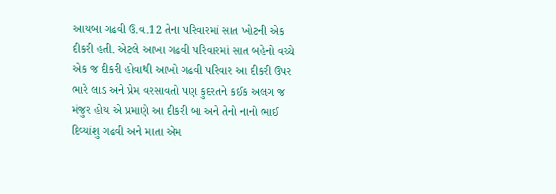આયબા ગઢવી ઉ.વ.12 તેના પરિવારમાં સાત ખોટની એક દીકરી હતી. એટલે આખા ગઢવી પરિવારમાં સાત બહેનો વચ્ચે એક જ દીકરી હોવાથી આખો ગઢવી પરિવાર આ દીકરી ઉપર ભારે લાડ અને પ્રેમ વરસાવતો પણ કુદરતને કઈક અલગ જ મંજુર હોય એ પ્રમાણે આ દીકરી બા અને તેનો નાનો ભાઈ દિવ્યાંશુ ગઢવી અને માતા એમ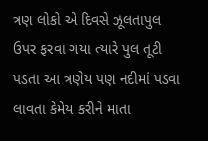ત્રણ લોકો એ દિવસે ઝૂલતાપુલ ઉપર ફરવા ગયા ત્યારે પુલ તૂટી પડતા આ ત્રણેય પણ નદીમાં પડવા લાવતા કેમેય કરીને માતા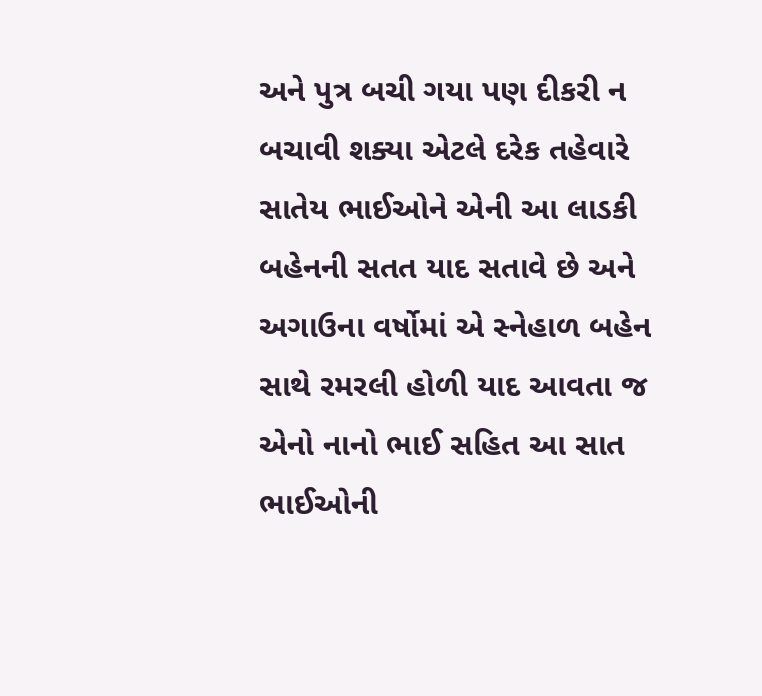અને પુત્ર બચી ગયા પણ દીકરી ન બચાવી શક્યા એટલે દરેક તહેવારે સાતેય ભાઈઓને એની આ લાડકી બહેનની સતત યાદ સતાવે છે અને અગાઉના વર્ષોમાં એ સ્નેહાળ બહેન સાથે રમરલી હોળી યાદ આવતા જ એનો નાનો ભાઈ સહિત આ સાત ભાઈઓની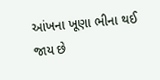આંખના ખૂણા ભીના થઈ જાય છે